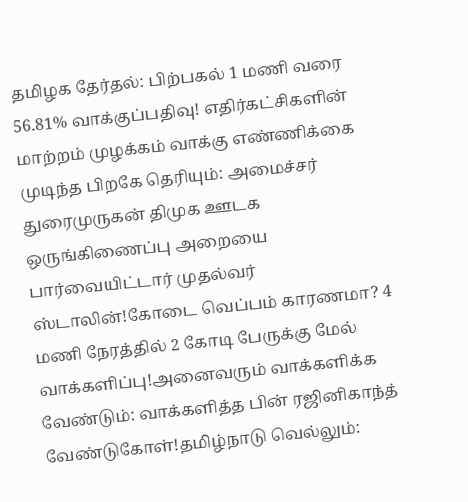தமிழக தேர்தல்: பிற்பகல் 1 மணி வரை 56.81% வாக்குப்பதிவு! எதிர்கட்சிகளின் மாற்றம் முழக்கம் வாக்கு எண்ணிக்கை முடிந்த பிறகே தெரியும்: அமைச்சர் துரைமுருகன் திமுக ஊடக ஒருங்கிணைப்பு அறையை பார்வையிட்டார் முதல்வர் ஸ்டாலின்!கோடை வெப்பம் காரணமா? 4 மணி நேரத்தில் 2 கோடி பேருக்கு மேல் வாக்களிப்பு!அனைவரும் வாக்களிக்க வேண்டும்: வாக்களித்த பின் ரஜினிகாந்த் வேண்டுகோள்!தமிழ்நாடு வெல்லும்: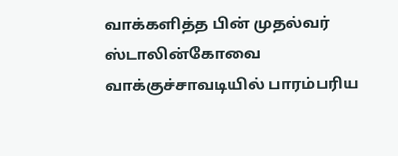வாக்களித்த பின் முதல்வர் ஸ்டாலின்கோவை வாக்குச்சாவடியில் பாரம்பரிய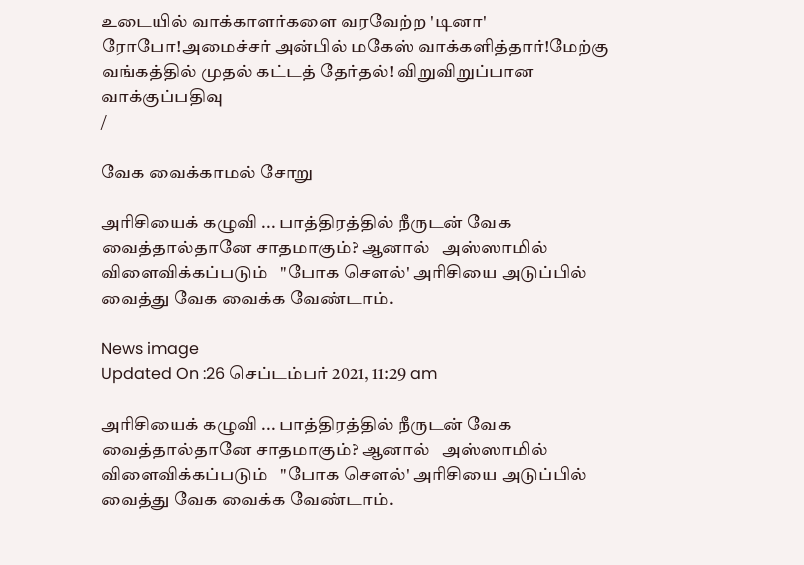உடையில் வாக்காளர்களை வரவேற்ற 'டினா' ரோபோ!அமைச்சர் அன்பில் மகேஸ் வாக்களித்தார்!மேற்கு வங்கத்தில் முதல் கட்டத் தேர்தல்! விறுவிறுப்பான வாக்குப்பதிவு
/

வேக வைக்காமல் சோறு

அரிசியைக் கழுவி ... பாத்திரத்தில் நீருடன் வேக வைத்தால்தானே சாதமாகும்? ஆனால்   அஸ்ஸாமில் விளைவிக்கப்படும்   "போக செளல்' அரிசியை அடுப்பில் வைத்து வேக வைக்க வேண்டாம்.

News image
Updated On :26 செப்டம்பர் 2021, 11:29 am

அரிசியைக் கழுவி ... பாத்திரத்தில் நீருடன் வேக வைத்தால்தானே சாதமாகும்? ஆனால்   அஸ்ஸாமில் விளைவிக்கப்படும்   "போக செளல்' அரிசியை அடுப்பில் வைத்து வேக வைக்க வேண்டாம்.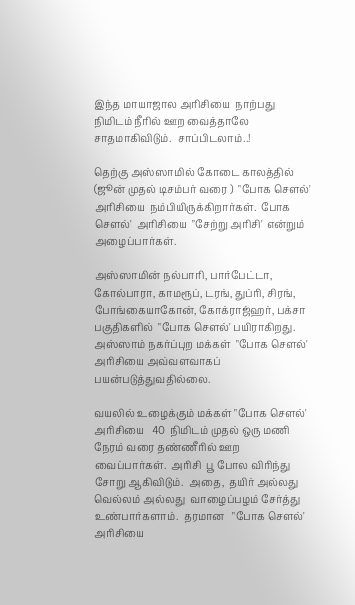இந்த மாயாஜால அரிசியை  நாற்பது  நிமிடம் நீரில் ஊற வைத்தாலே சாதமாகிவிடும்.  சாப்பிடலாம்..!

தெற்கு அஸ்ஸாமில் கோடை காலத்தில் (ஜூன் முதல் டிசம்பர் வரை )  "போக செளல்'  அரிசியை  நம்பியிருக்கிறார்கள்.  போக செளல்'  அரிசியை  "சேற்று அரிசி'  என்றும்  அழைப்பார்கள்.

அஸ்ஸாமின் நல்பாரி, பார்பேட்டா, கோல்பாரா, காமரூப், டரங், துப்ரி, சிரங், போங்கையாகோன், கோக்ராஜ்ஹர், பக்சா பகுதிகளில்  "போக செளல்' பயிராகிறது. அஸ்ஸாம் நகர்ப்புற மக்கள்  "போக செளல்'  அரிசியை அவ்வளவாகப் பயன்படுத்துவதில்லை.

வயலில் உழைக்கும் மக்கள் "போக செளல்'  அரிசியை   40  நிமிடம் முதல் ஒரு மணி நேரம் வரை தண்ணீரில் ஊற வைப்பார்கள்.  அரிசி  பூ போல விரிந்து சோறு ஆகிவிடும்.  அதை,  தயிர் அல்லது  வெல்லம் அல்லது  வாழைப்பழம் சேர்த்து உண்பார்களாம்.  தரமான   "போக செளல்' அரிசியை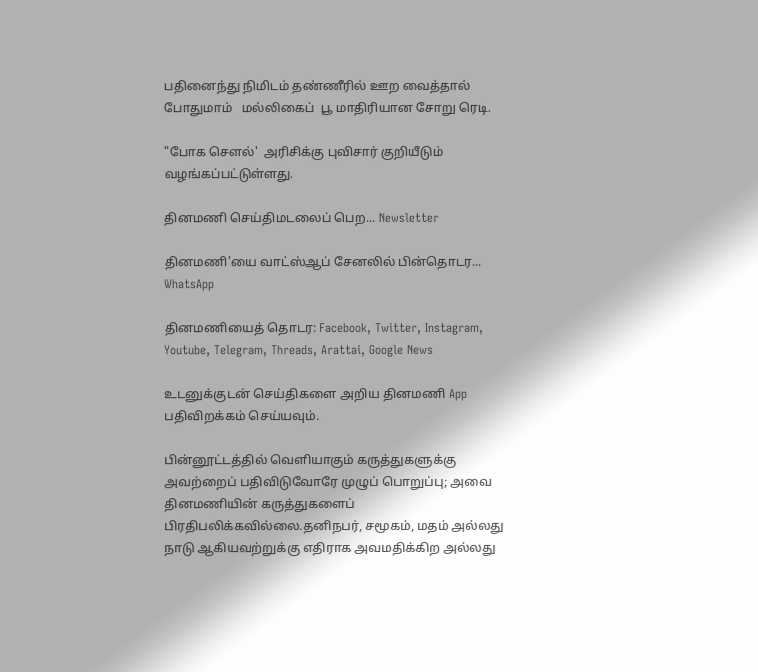பதினைந்து நிமிடம் தண்ணீரில் ஊற வைத்தால் போதுமாம்   மல்லிகைப்  பூ மாதிரியான சோறு ரெடி.

"போக செளல்'  அரிசிக்கு புவிசார் குறியீடும்  வழங்கப்பட்டுள்ளது.

தினமணி செய்திமடலைப் பெற... Newsletter

தினமணி'யை வாட்ஸ்ஆப் சேனலில் பின்தொடர... WhatsApp

தினமணியைத் தொடர: Facebook, Twitter, Instagram, Youtube, Telegram, Threads, Arattai, Google News

உடனுக்குடன் செய்திகளை அறிய தினமணி App பதிவிறக்கம் செய்யவும்.

பின்னூட்டத்தில் வெளியாகும் கருத்துகளுக்கு அவற்றைப் பதிவிடுவோரே முழுப் பொறுப்பு; அவை தினமணியின் கருத்துகளைப் பிரதிபலிக்கவில்லை.தனிநபர், சமூகம், மதம் அல்லது நாடு ஆகியவற்றுக்கு எதிராக அவமதிக்கிற அல்லது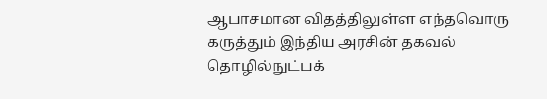ஆபாசமான விதத்திலுள்ள எந்தவொரு கருத்தும் இந்திய அரசின் தகவல் தொழில்நுட்பக்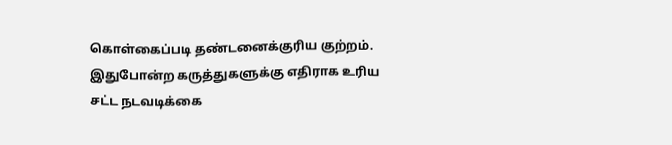கொள்கைப்படி தண்டனைக்குரிய குற்றம். இதுபோன்ற கருத்துகளுக்கு எதிராக உரிய சட்ட நடவடிக்கை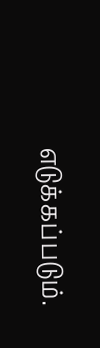எடுக்கப்படும்.